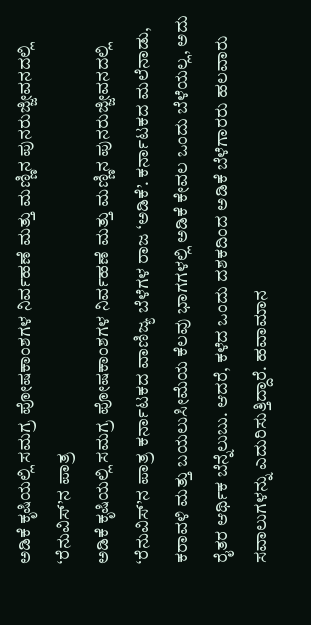ಅಡಿಕೆ ಕೃಷಿಯಲ್ಲಿ ಸಮಗ್ರ ಪೋಷಕಾಂಶಗಳ ನಿರ್ವಹಣೆ ಮತ್ತು ಮಣ್ಣಿನ ಪುನರುಜ್ಜೀವನದಲ್ಲಿ ‘ರೆನುವಿಸ್’ನ ಪಾತ್ರ
ಅಡಿಕೆ ಕೃಷಿಯಲ್ಲಿ ಸಮಗ್ರ ಪೋಷಕಾಂಶಗಳ ನಿರ್ವಹಣೆ ಮತ್ತು ಮಣ್ಣಿನ ಪುನರುಜ್ಜೀವನದಲ್ಲಿ ‘ರೆನುವಿಸ್’ನ ಪಾತ್ರ ಕರ್ನಾಟಕದ ವಾಣಿಜ್ಯ ಬೆಳೆಗಳ ರಾಜ ‘ಅಡಿಕೆ’. ಕರ್ನಾಟಕದ ಮಲೆನಾಡು, ಕರಾವಳಿ ಮತ್ತು ಬಯಲುಸೀಮೆಯ ಕೆಲವು ಭಾಗಗಳಲ್ಲಿ ಅಡಿಕೆ ಕೇವಲ ಒಂದು ಬೆಳೆಯಲ್ಲ, ಅದು ರೈತರ ಆರ್ಥಿಕ ಬೆನ್ನೆಲುಬು. ಆದರೆ, ಕಳೆದ ಒಂದು ದಶಕದಿಂದ ಅಡಿಕೆ ಬೆಳೆಗಾರರು ಹಲವಾರು ಸವಾಲುಗಳನ್ನು ಎದುರಿಸುತ್ತಿದ್ದಾರೆ. ಹವಾಮಾನ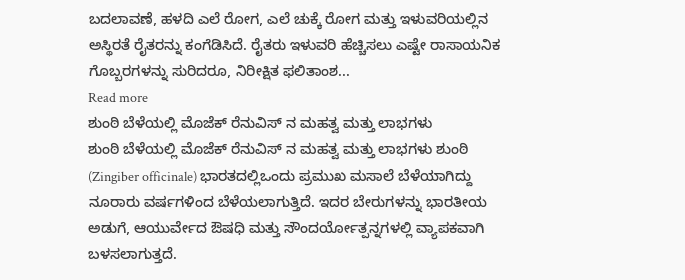ಬದಲಾವಣೆ, ಹಳದಿ ಎಲೆ ರೋಗ, ಎಲೆ ಚುಕ್ಕೆ ರೋಗ ಮತ್ತು ಇಳುವರಿಯಲ್ಲಿನ ಅಸ್ಥಿರತೆ ರೈತರನ್ನು ಕಂಗೆಡಿಸಿದೆ. ರೈತರು ಇಳುವರಿ ಹೆಚ್ಚಿಸಲು ಎಷ್ಟೇ ರಾಸಾಯನಿಕ ಗೊಬ್ಬರಗಳನ್ನು ಸುರಿದರೂ, ನಿರೀಕ್ಷಿತ ಫಲಿತಾಂಶ...
Read more
ಶುಂಠಿ ಬೆಳೆಯಲ್ಲಿ ಮೊಜೆಕ್ ರೆನುವಿಸ್ ನ ಮಹತ್ವ ಮತ್ತು ಲಾಭಗಳು
ಶುಂಠಿ ಬೆಳೆಯಲ್ಲಿ ಮೊಜೆಕ್ ರೆನುವಿಸ್ ನ ಮಹತ್ವ ಮತ್ತು ಲಾಭಗಳು ಶುಂಠಿ (Zingiber officinale) ಭಾರತದಲ್ಲಿಒಂದು ಪ್ರಮುಖ ಮಸಾಲೆ ಬೆಳೆಯಾಗಿದ್ದು ನೂರಾರು ವರ್ಷಗಳಿಂದ ಬೆಳೆಯಲಾಗುತ್ತಿದೆ. ಇದರ ಬೇರುಗಳನ್ನು ಭಾರತೀಯ ಅಡುಗೆ, ಆಯುರ್ವೇದ ಔಷಧಿ ಮತ್ತು ಸೌಂದರ್ಯೋತ್ಪನ್ನಗಳಲ್ಲಿ ವ್ಯಾಪಕವಾಗಿ ಬಳಸಲಾಗುತ್ತದೆ.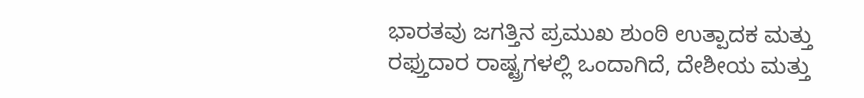ಭಾರತವು ಜಗತ್ತಿನ ಪ್ರಮುಖ ಶುಂಠಿ ಉತ್ಪಾದಕ ಮತ್ತು ರಫ್ತುದಾರ ರಾಷ್ಟ್ರಗಳಲ್ಲಿ ಒಂದಾಗಿದೆ, ದೇಶೀಯ ಮತ್ತು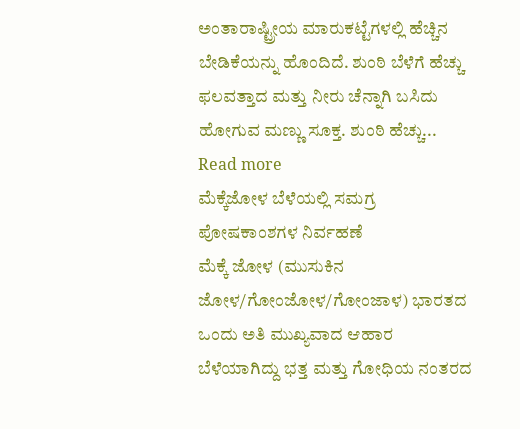ಅಂತಾರಾಷ್ಟ್ರೀಯ ಮಾರುಕಟ್ಟೆಗಳಲ್ಲಿ ಹೆಚ್ಚಿನ ಬೇಡಿಕೆಯನ್ನು ಹೊಂದಿದೆ. ಶುಂಠಿ ಬೆಳೆಗೆ ಹೆಚ್ಚು ಫಲವತ್ತಾದ ಮತ್ತು ನೀರು ಚೆನ್ನಾಗಿ ಬಸಿದು ಹೋಗುವ ಮಣ್ಣು ಸೂಕ್ತ. ಶುಂಠಿ ಹೆಚ್ಚು...
Read more
ಮೆಕ್ಕೆಜೋಳ ಬೆಳೆಯಲ್ಲಿ ಸಮಗ್ರ ಪೋಷಕಾಂಶಗಳ ನಿರ್ವಹಣೆ
ಮೆಕ್ಕೆ ಜೋಳ (ಮುಸುಕಿನ ಜೋಳ/ಗೋಂಜೋಳ/ಗೋಂಜಾಳ) ಭಾರತದ ಒಂದು ಅತಿ ಮುಖ್ಯವಾದ ಆಹಾರ ಬೆಳೆಯಾಗಿದ್ದು ಭತ್ತ ಮತ್ತು ಗೋಧಿಯ ನಂತರದ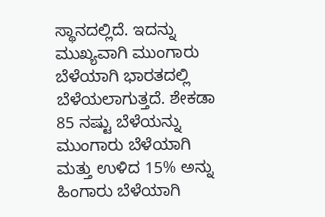ಸ್ಥಾನದಲ್ಲಿದೆ. ಇದನ್ನು ಮುಖ್ಯವಾಗಿ ಮುಂಗಾರು ಬೆಳೆಯಾಗಿ ಭಾರತದಲ್ಲಿ ಬೆಳೆಯಲಾಗುತ್ತದೆ. ಶೇಕಡಾ 85 ನಷ್ಟು ಬೆಳೆಯನ್ನು ಮುಂಗಾರು ಬೆಳೆಯಾಗಿ ಮತ್ತು ಉಳಿದ 15% ಅನ್ನು ಹಿಂಗಾರು ಬೆಳೆಯಾಗಿ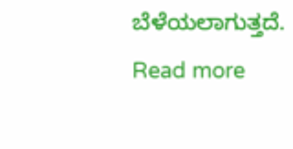ಬೆಳೆಯಲಾಗುತ್ತದೆ.
Read more